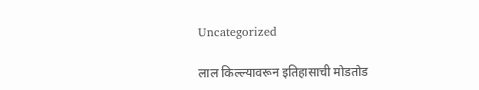Uncategorized

लाल किल्ल्यावरून इतिहासाची मोडतोड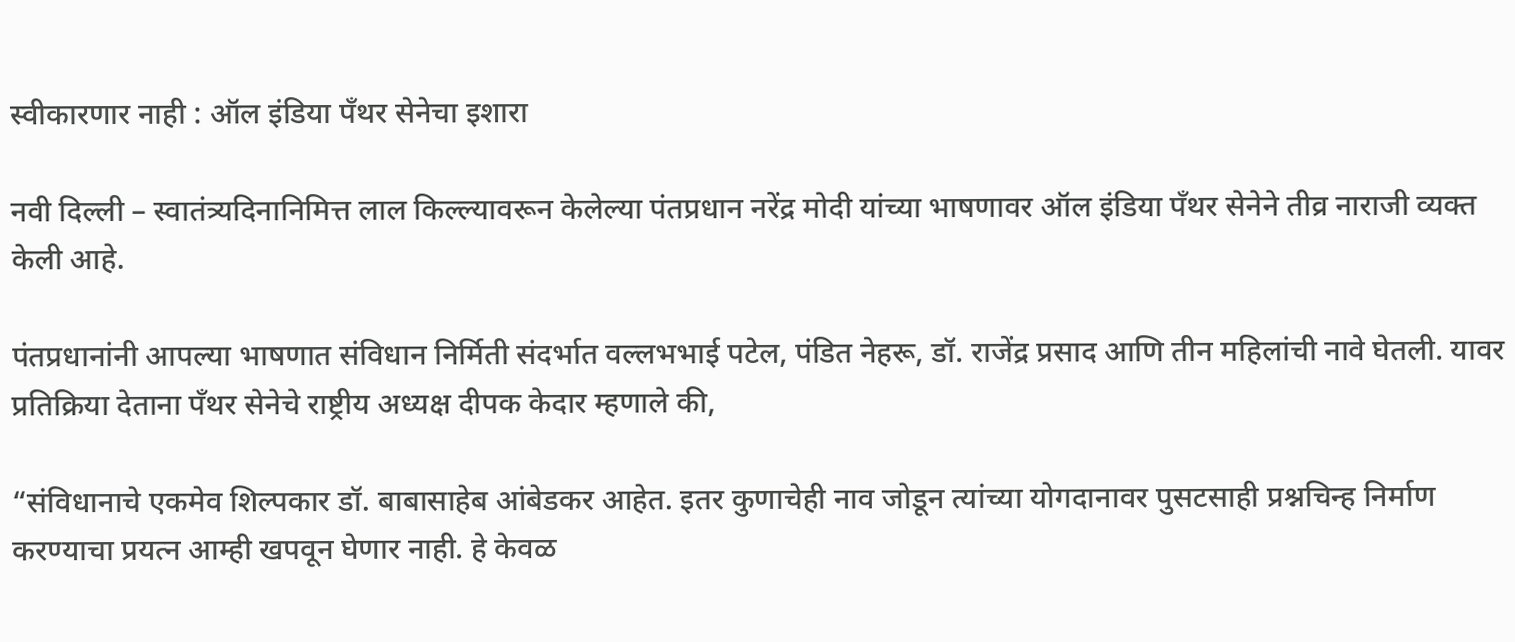स्वीकारणार नाही : ऑल इंडिया पँथर सेनेचा इशारा

नवी दिल्ली – स्वातंत्र्यदिनानिमित्त लाल किल्ल्यावरून केलेल्या पंतप्रधान नरेंद्र मोदी यांच्या भाषणावर ऑल इंडिया पँथर सेनेने तीव्र नाराजी व्यक्त केली आहे.

पंतप्रधानांनी आपल्या भाषणात संविधान निर्मिती संदर्भात वल्लभभाई पटेल, पंडित नेहरू, डॉ. राजेंद्र प्रसाद आणि तीन महिलांची नावे घेतली. यावर प्रतिक्रिया देताना पँथर सेनेचे राष्ट्रीय अध्यक्ष दीपक केदार म्हणाले की,

“संविधानाचे एकमेव शिल्पकार डॉ. बाबासाहेब आंबेडकर आहेत. इतर कुणाचेही नाव जोडून त्यांच्या योगदानावर पुसटसाही प्रश्नचिन्ह निर्माण करण्याचा प्रयत्न आम्ही खपवून घेणार नाही. हे केवळ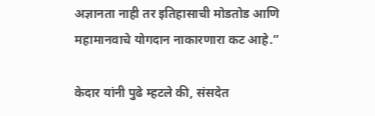अज्ञानता नाही तर इतिहासाची मोडतोड आणि महामानवाचे योगदान नाकारणारा कट आहे.”

केदार यांनी पुढे म्हटले की, संसदेत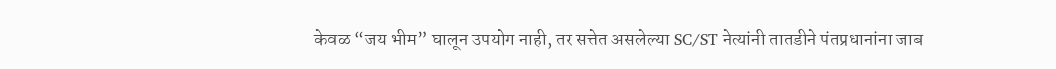केवळ “जय भीम” घालून उपयोग नाही, तर सत्तेत असलेल्या SC/ST नेत्यांनी तातडीने पंतप्रधानांना जाब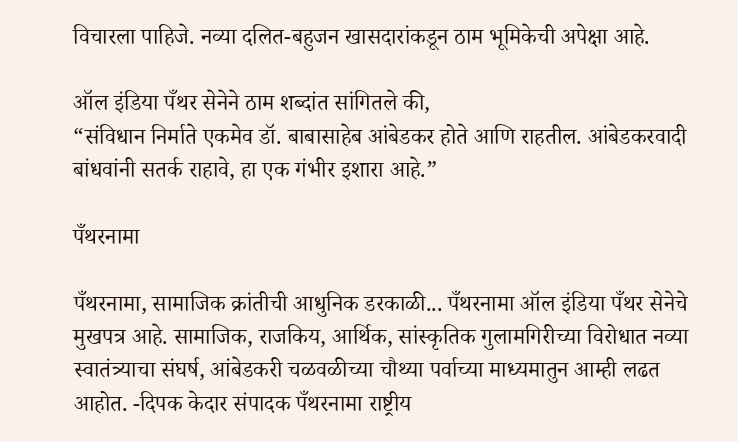विचारला पाहिजे. नव्या दलित-बहुजन खासदारांकडून ठाम भूमिकेची अपेक्षा आहे.

ऑल इंडिया पँथर सेनेने ठाम शब्दांत सांगितले की,
“संविधान निर्माते एकमेव डॉ. बाबासाहेब आंबेडकर होते आणि राहतील. आंबेडकरवादी बांधवांनी सतर्क राहावे, हा एक गंभीर इशारा आहे.”

पँथरनामा

पँथरनामा, सामाजिक क्रांतीची आधुनिक डरकाळी... पँथरनामा ऑल इंडिया पँथर सेनेचे मुखपत्र आहे. सामाजिक, राजकिय, आर्थिक, सांस्कृतिक गुलामगिरीच्या विरोधात नव्या स्वातंत्र्याचा संघर्ष, आंबेडकरी चळवळीच्या चौथ्या पर्वाच्या माध्यमातुन आम्ही लढत आहोत. -दिपक केदार संपादक पँथरनामा राष्ट्रीय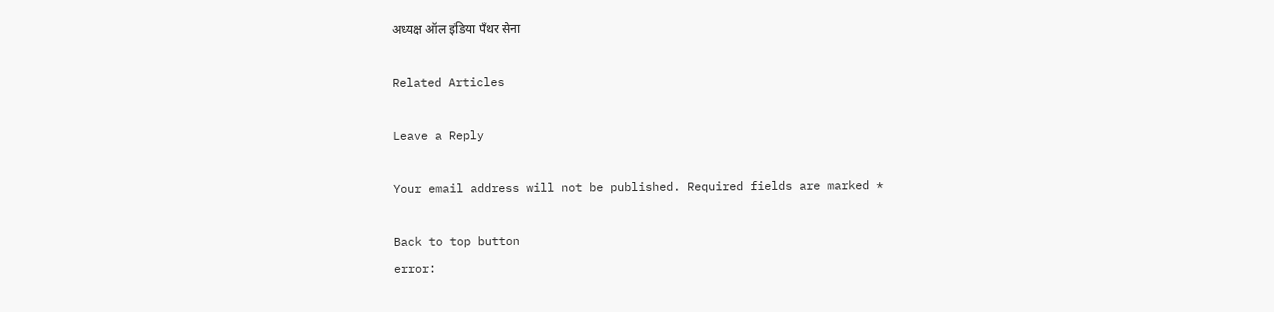अध्यक्ष ऑल इंडिया पँथर सेना

Related Articles

Leave a Reply

Your email address will not be published. Required fields are marked *

Back to top button
error: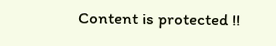Content is protected !!